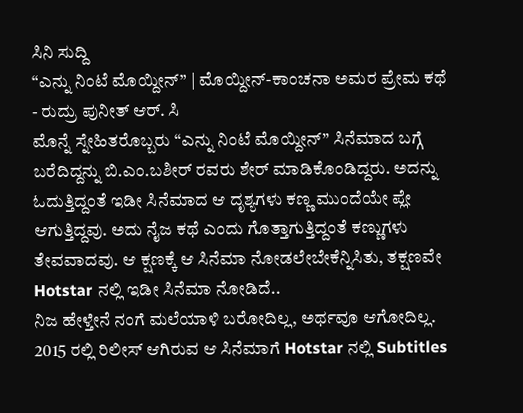ಸಿನಿ ಸುದ್ದಿ
“ಎನ್ನು ನಿಂಟೆ ಮೊಯ್ದೀನ್” | ಮೊಯ್ದೀನ್-ಕಾಂಚನಾ ಅಮರ ಪ್ರೇಮ ಕಥೆ
- ರುದ್ರು ಪುನೀತ್ ಆರ್. ಸಿ
ಮೊನ್ನೆ ಸ್ನೇಹಿತರೊಬ್ಬರು “ಎನ್ನು ನಿಂಟೆ ಮೊಯ್ದೀನ್” ಸಿನೆಮಾದ ಬಗ್ಗೆ ಬರೆದಿದ್ದನ್ನು ಬಿ.ಎಂ.ಬಶೀರ್ ರವರು ಶೇರ್ ಮಾಡಿಕೊಂಡಿದ್ದರು. ಅದನ್ನು ಓದುತ್ತಿದ್ದಂತೆ ಇಡೀ ಸಿನೆಮಾದ ಆ ದೃಶ್ಯಗಳು ಕಣ್ಣ ಮುಂದೆಯೇ ಪ್ಲೇ ಆಗುತ್ತಿದ್ದವು. ಅದು ನೈಜ ಕಥೆ ಎಂದು ಗೊತ್ತಾಗುತ್ತಿದ್ದಂತೆ ಕಣ್ಣುಗಳು ತೇವವಾದವು. ಆ ಕ್ಷಣಕ್ಕೆ ಆ ಸಿನೆಮಾ ನೋಡಲೇಬೇಕೆನ್ನಿಸಿತು, ತಕ್ಷಣವೇ Hotstar ನಲ್ಲಿ ಇಡೀ ಸಿನೆಮಾ ನೋಡಿದೆ..
ನಿಜ ಹೇಳ್ತೇನೆ ನಂಗೆ ಮಲೆಯಾಳಿ ಬರೋದಿಲ್ಲ, ಅರ್ಥವೂ ಆಗೋದಿಲ್ಲ. 2015 ರಲ್ಲಿ ರಿಲೀಸ್ ಆಗಿರುವ ಆ ಸಿನೆಮಾಗೆ Hotstar ನಲ್ಲಿ Subtitles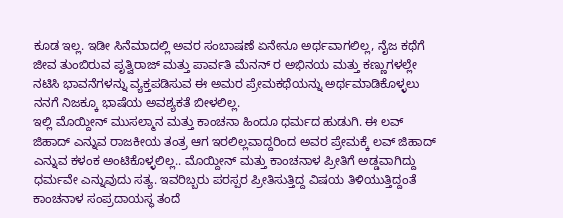ಕೂಡ ಇಲ್ಲ. ಇಡೀ ಸಿನೆಮಾದಲ್ಲಿ ಅವರ ಸಂಬಾಷಣೆ ಏನೇನೂ ಅರ್ಥವಾಗಲಿಲ್ಲ, ನೈಜ ಕಥೆಗೆ ಜೀವ ತುಂಬಿರುವ ಪೃತ್ವಿರಾಜ್ ಮತ್ತು ಪಾರ್ವತಿ ಮೆನನ್ ರ ಅಭಿನಯ ಮತ್ತು ಕಣ್ಣುಗಳಲ್ಲೇ ನಟಿಸಿ ಭಾವನೆಗಳನ್ನು ವ್ಯಕ್ತಪಡಿಸುವ ಈ ಅಮರ ಪ್ರೇಮಕಥೆಯನ್ನು ಅರ್ಥಮಾಡಿಕೊಳ್ಳಲು ನನಗೆ ನಿಜಕ್ಕೂ ಭಾಷೆಯ ಅವಶ್ಯಕತೆ ಬೀಳಲಿಲ್ಲ.
ಇಲ್ಲಿ ಮೊಯ್ದೀನ್ ಮುಸಲ್ಮಾನ ಮತ್ತು ಕಾಂಚನಾ ಹಿಂದೂ ಧರ್ಮದ ಹುಡುಗಿ. ಈ ಲವ್ ಜಿಹಾದ್ ಎನ್ನುವ ರಾಜಕೀಯ ತಂತ್ರ ಆಗ ಇರಲಿಲ್ಲವಾದ್ದರಿಂದ ಅವರ ಪ್ರೇಮಕ್ಕೆ ಲವ್ ಜಿಹಾದ್ ಎನ್ನುವ ಕಳಂಕ ಅಂಟಿಕೊಳ್ಳಲಿಲ್ಲ.. ಮೊಯ್ದೀನ್ ಮತ್ತು ಕಾಂಚನಾಳ ಪ್ರೀತಿಗೆ ಅಡ್ಡವಾಗಿದ್ದು ಧರ್ಮವೇ ಎನ್ನುವುದು ಸತ್ಯ. ಇವರಿಬ್ಬರು ಪರಸ್ಪರ ಪ್ರೀತಿಸುತ್ತಿದ್ದ ವಿಷಯ ತಿಳಿಯುತ್ತಿದ್ದಂತೆ ಕಾಂಚನಾಳ ಸಂಪ್ರದಾಯಸ್ಥ ತಂದೆ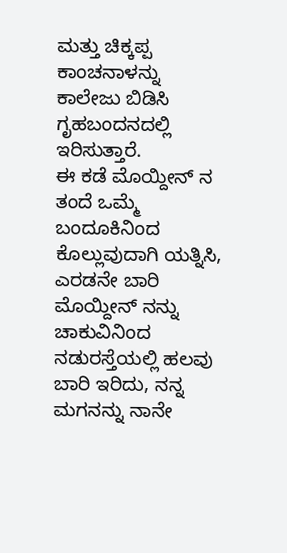ಮತ್ತು ಚಿಕ್ಕಪ್ಪ ಕಾಂಚನಾಳನ್ನು ಕಾಲೇಜು ಬಿಡಿಸಿ ಗೃಹಬಂದನದಲ್ಲಿ ಇರಿಸುತ್ತಾರೆ.
ಈ ಕಡೆ ಮೊಯ್ದೀನ್ ನ ತಂದೆ ಒಮ್ಮೆ ಬಂದೂಕಿನಿಂದ ಕೊಲ್ಲುವುದಾಗಿ ಯತ್ನಿಸಿ, ಎರಡನೇ ಬಾರಿ ಮೊಯ್ದೀನ್ ನನ್ನು ಚಾಕುವಿನಿಂದ ನಡುರಸ್ತೆಯಲ್ಲಿ ಹಲವು ಬಾರಿ ಇರಿದು, ನನ್ನ ಮಗನನ್ನು ನಾನೇ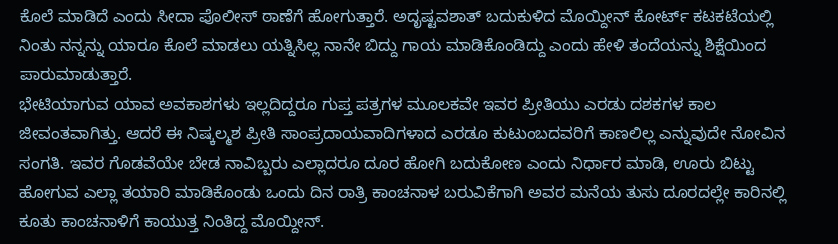ಕೊಲೆ ಮಾಡಿದೆ ಎಂದು ಸೀದಾ ಪೊಲೀಸ್ ಠಾಣೆಗೆ ಹೋಗುತ್ತಾರೆ. ಅದೃಷ್ಟವಶಾತ್ ಬದುಕುಳಿದ ಮೊಯ್ದೀನ್ ಕೋರ್ಟ್ ಕಟಕಟೆಯಲ್ಲಿ ನಿಂತು ನನ್ನನ್ನು ಯಾರೂ ಕೊಲೆ ಮಾಡಲು ಯತ್ನಿಸಿಲ್ಲ ನಾನೇ ಬಿದ್ದು ಗಾಯ ಮಾಡಿಕೊಂಡಿದ್ದು ಎಂದು ಹೇಳಿ ತಂದೆಯನ್ನು ಶಿಕ್ಷೆಯಿಂದ ಪಾರುಮಾಡುತ್ತಾರೆ.
ಭೇಟಿಯಾಗುವ ಯಾವ ಅವಕಾಶಗಳು ಇಲ್ಲದಿದ್ದರೂ ಗುಪ್ತ ಪತ್ರಗಳ ಮೂಲಕವೇ ಇವರ ಪ್ರೀತಿಯು ಎರಡು ದಶಕಗಳ ಕಾಲ ಜೀವಂತವಾಗಿತ್ತು. ಆದರೆ ಈ ನಿಷ್ಕಲ್ಮಶ ಪ್ರೀತಿ ಸಾಂಪ್ರದಾಯವಾದಿಗಳಾದ ಎರಡೂ ಕುಟುಂಬದವರಿಗೆ ಕಾಣಲಿಲ್ಲ ಎನ್ನುವುದೇ ನೋವಿನ ಸಂಗತಿ. ಇವರ ಗೊಡವೆಯೇ ಬೇಡ ನಾವಿಬ್ಬರು ಎಲ್ಲಾದರೂ ದೂರ ಹೋಗಿ ಬದುಕೋಣ ಎಂದು ನಿರ್ಧಾರ ಮಾಡಿ, ಊರು ಬಿಟ್ಟು ಹೋಗುವ ಎಲ್ಲಾ ತಯಾರಿ ಮಾಡಿಕೊಂಡು ಒಂದು ದಿನ ರಾತ್ರಿ ಕಾಂಚನಾಳ ಬರುವಿಕೆಗಾಗಿ ಅವರ ಮನೆಯ ತುಸು ದೂರದಲ್ಲೇ ಕಾರಿನಲ್ಲಿ ಕೂತು ಕಾಂಚನಾಳಿಗೆ ಕಾಯುತ್ತ ನಿಂತಿದ್ದ ಮೊಯ್ದೀನ್.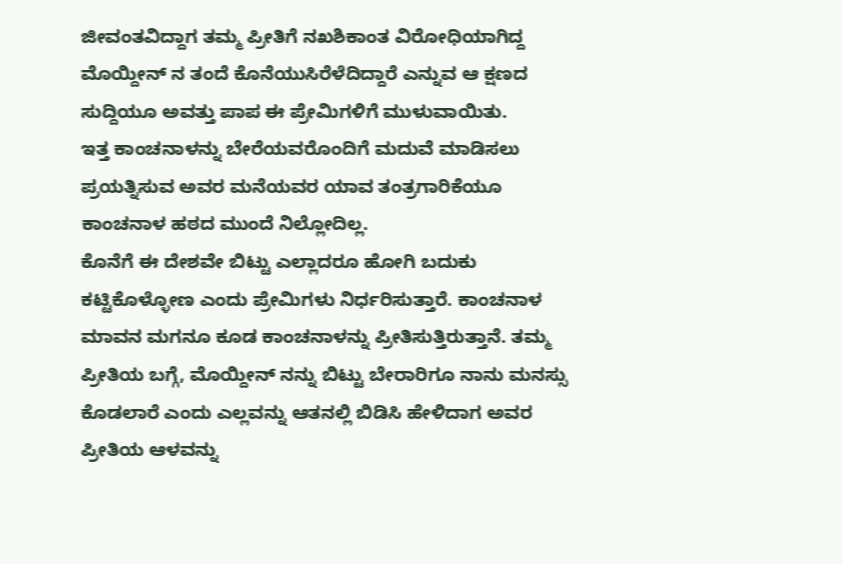ಜೀವಂತವಿದ್ದಾಗ ತಮ್ಮ ಪ್ರೀತಿಗೆ ನಖಶಿಕಾಂತ ವಿರೋಧಿಯಾಗಿದ್ದ ಮೊಯ್ದೀನ್ ನ ತಂದೆ ಕೊನೆಯುಸಿರೆಳೆದಿದ್ದಾರೆ ಎನ್ನುವ ಆ ಕ್ಷಣದ ಸುದ್ದಿಯೂ ಅವತ್ತು ಪಾಪ ಈ ಪ್ರೇಮಿಗಳಿಗೆ ಮುಳುವಾಯಿತು.
ಇತ್ತ ಕಾಂಚನಾಳನ್ನು ಬೇರೆಯವರೊಂದಿಗೆ ಮದುವೆ ಮಾಡಿಸಲು ಪ್ರಯತ್ನಿಸುವ ಅವರ ಮನೆಯವರ ಯಾವ ತಂತ್ರಗಾರಿಕೆಯೂ ಕಾಂಚನಾಳ ಹಠದ ಮುಂದೆ ನಿಲ್ಲೋದಿಲ್ಲ.
ಕೊನೆಗೆ ಈ ದೇಶವೇ ಬಿಟ್ಟು ಎಲ್ಲಾದರೂ ಹೋಗಿ ಬದುಕು ಕಟ್ಟಿಕೊಳ್ಳೋಣ ಎಂದು ಪ್ರೇಮಿಗಳು ನಿರ್ಧರಿಸುತ್ತಾರೆ. ಕಾಂಚನಾಳ ಮಾವನ ಮಗನೂ ಕೂಡ ಕಾಂಚನಾಳನ್ನು ಪ್ರೀತಿಸುತ್ತಿರುತ್ತಾನೆ. ತಮ್ಮ ಪ್ರೀತಿಯ ಬಗ್ಗೆ, ಮೊಯ್ದೀನ್ ನನ್ನು ಬಿಟ್ಟು ಬೇರಾರಿಗೂ ನಾನು ಮನಸ್ಸು ಕೊಡಲಾರೆ ಎಂದು ಎಲ್ಲವನ್ನು ಆತನಲ್ಲಿ ಬಿಡಿಸಿ ಹೇಳಿದಾಗ ಅವರ ಪ್ರೀತಿಯ ಆಳವನ್ನು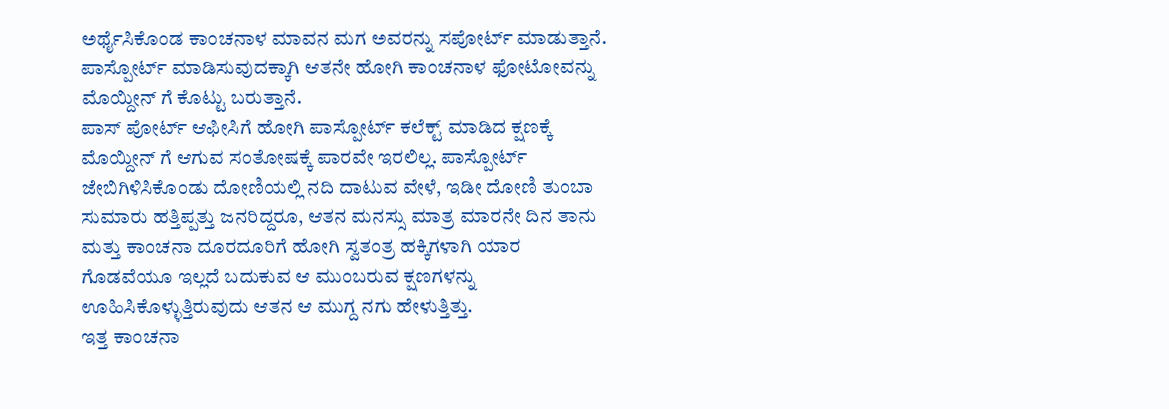ಅರ್ಥೈಸಿಕೊಂಡ ಕಾಂಚನಾಳ ಮಾವನ ಮಗ ಅವರನ್ನು ಸಪೋರ್ಟ್ ಮಾಡುತ್ತಾನೆ. ಪಾಸ್ಪೋರ್ಟ್ ಮಾಡಿಸುವುದಕ್ಕಾಗಿ ಆತನೇ ಹೋಗಿ ಕಾಂಚನಾಳ ಫೋಟೋವನ್ನು ಮೊಯ್ದೀನ್ ಗೆ ಕೊಟ್ಟು ಬರುತ್ತಾನೆ.
ಪಾಸ್ ಪೋರ್ಟ್ ಆಫೀಸಿಗೆ ಹೋಗಿ ಪಾಸ್ಪೋರ್ಟ್ ಕಲೆಕ್ಟ್ ಮಾಡಿದ ಕ್ಷಣಕ್ಕೆ ಮೊಯ್ದೀನ್ ಗೆ ಆಗುವ ಸಂತೋಷಕ್ಕೆ ಪಾರವೇ ಇರಲಿಲ್ಲ. ಪಾಸ್ಪೋರ್ಟ್ ಜೇಬಿಗಿಳಿಸಿಕೊಂಡು ದೋಣಿಯಲ್ಲಿ ನದಿ ದಾಟುವ ವೇಳೆ, ಇಡೀ ದೋಣಿ ತುಂಬಾ ಸುಮಾರು ಹತ್ತಿಪ್ಪತ್ತು ಜನರಿದ್ದರೂ, ಆತನ ಮನಸ್ಸು ಮಾತ್ರ ಮಾರನೇ ದಿನ ತಾನು ಮತ್ತು ಕಾಂಚನಾ ದೂರದೂರಿಗೆ ಹೋಗಿ ಸ್ವತಂತ್ರ ಹಕ್ಕಿಗಳಾಗಿ ಯಾರ ಗೊಡವೆಯೂ ಇಲ್ಲದೆ ಬದುಕುವ ಆ ಮುಂಬರುವ ಕ್ಷಣಗಳನ್ನು ಊಹಿಸಿಕೊಳ್ಳುತ್ತಿರುವುದು ಆತನ ಆ ಮುಗ್ದ ನಗು ಹೇಳುತ್ತಿತ್ತು.
ಇತ್ತ ಕಾಂಚನಾ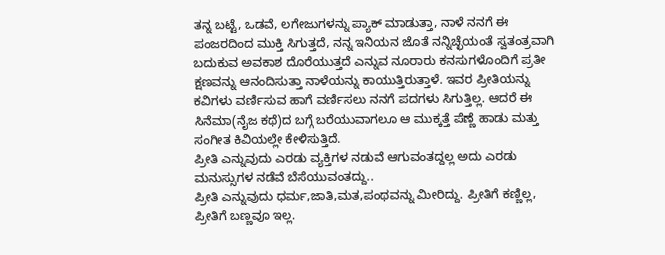ತನ್ನ ಬಟ್ಟೆ, ಒಡವೆ, ಲಗೇಜುಗಳನ್ನು ಪ್ಯಾಕ್ ಮಾಡುತ್ತಾ, ನಾಳೆ ನನಗೆ ಈ ಪಂಜರದಿಂದ ಮುಕ್ತಿ ಸಿಗುತ್ತದೆ, ನನ್ನ ಇನಿಯನ ಜೊತೆ ನನ್ನಿಚ್ಛೆಯಂತೆ ಸ್ವತಂತ್ರವಾಗಿ ಬದುಕುವ ಅವಕಾಶ ದೊರೆಯುತ್ತದೆ ಎನ್ನುವ ನೂರಾರು ಕನಸುಗಳೊಂದಿಗೆ ಪ್ರತೀ ಕ್ಷಣವನ್ನು ಆನಂದಿಸುತ್ತಾ ನಾಳೆಯನ್ನು ಕಾಯುತ್ತಿರುತ್ತಾಳೆ. ಇವರ ಪ್ರೀತಿಯನ್ನು ಕವಿಗಳು ವರ್ಣಿಸುವ ಹಾಗೆ ವರ್ಣಿಸಲು ನನಗೆ ಪದಗಳು ಸಿಗುತ್ತಿಲ್ಲ. ಆದರೆ ಈ ಸಿನೆಮಾ(ನೈಜ ಕಥೆ)ದ ಬಗ್ಗೆ ಬರೆಯುವಾಗಲೂ ಆ ಮುಕ್ಕತ್ತೆ ಪೆಣ್ಣೆ ಹಾಡು ಮತ್ತು ಸಂಗೀತ ಕಿವಿಯಲ್ಲೇ ಕೇಳಿಸುತ್ತಿದೆ.
ಪ್ರೀತಿ ಎನ್ನುವುದು ಎರಡು ವ್ಯಕ್ತಿಗಳ ನಡುವೆ ಆಗುವಂತದ್ದಲ್ಲ ಅದು ಎರಡು ಮನುಸ್ಸುಗಳ ನಡೆವೆ ಬೆಸೆಯುವಂತದ್ದು..
ಪ್ರೀತಿ ಎನ್ನುವುದು ಧರ್ಮ,ಜಾತಿ,ಮತ,ಪಂಥವನ್ನು ಮೀರಿದ್ದು. ಪ್ರೀತಿಗೆ ಕಣ್ಣಿಲ್ಲ, ಪ್ರೀತಿಗೆ ಬಣ್ಣವೂ ಇಲ್ಲ.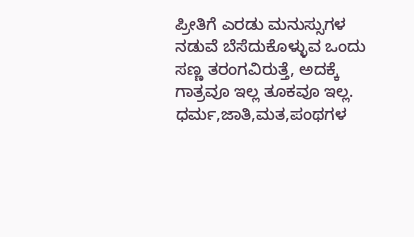ಪ್ರೀತಿಗೆ ಎರಡು ಮನುಸ್ಸುಗಳ ನಡುವೆ ಬೆಸೆದುಕೊಳ್ಳುವ ಒಂದು ಸಣ್ಣ ತರಂಗವಿರುತ್ತೆ, ಅದಕ್ಕೆ ಗಾತ್ರವೂ ಇಲ್ಲ ತೂಕವೂ ಇಲ್ಲ.
ಧರ್ಮ,ಜಾತಿ,ಮತ,ಪಂಥಗಳ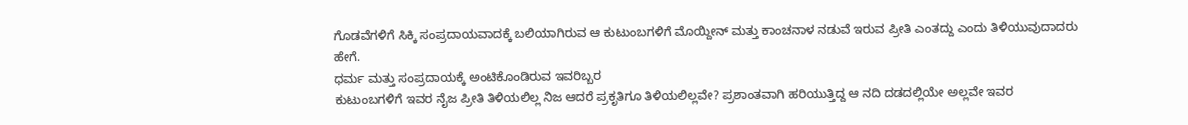ಗೊಡವೆಗಳಿಗೆ ಸಿಕ್ಕಿ ಸಂಪ್ರದಾಯವಾದಕ್ಕೆ ಬಲಿಯಾಗಿರುವ ಆ ಕುಟುಂಬಗಳಿಗೆ ಮೊಯ್ದೀನ್ ಮತ್ತು ಕಾಂಚನಾಳ ನಡುವೆ ಇರುವ ಪ್ರೀತಿ ಎಂತದ್ದು ಎಂದು ತಿಳಿಯುವುದಾದರು ಹೇಗೆ.
ಧರ್ಮ ಮತ್ತು ಸಂಪ್ರದಾಯಕ್ಕೆ ಅಂಟಿಕೊಂಡಿರುವ ಇವರಿಬ್ಬರ
ಕುಟುಂಬಗಳಿಗೆ ಇವರ ನೈಜ ಪ್ರೀತಿ ತಿಳಿಯಲಿಲ್ಲ ನಿಜ ಆದರೆ ಪ್ರಕೃತಿಗೂ ತಿಳಿಯಲಿಲ್ಲವೇ? ಪ್ರಶಾಂತವಾಗಿ ಹರಿಯುತ್ತಿದ್ದ ಆ ನದಿ ದಡದಲ್ಲಿಯೇ ಅಲ್ಲವೇ ಇವರ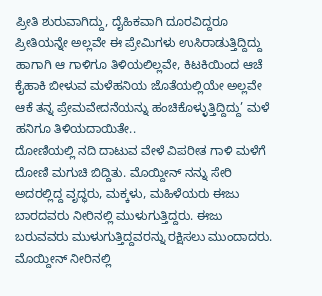ಪ್ರೀತಿ ಶುರುವಾಗಿದ್ದು, ದೈಹಿಕವಾಗಿ ದೂರವಿದ್ದರೂ ಪ್ರೀತಿಯನ್ನೇ ಅಲ್ಲವೇ ಈ ಪ್ರೇಮಿಗಳು ಉಸಿರಾಡುತ್ತಿದ್ದಿದ್ದು ಹಾಗಾಗಿ ಆ ಗಾಳಿಗೂ ತಿಳಿಯಲಿಲ್ಲವೇ, ಕಿಟಕಿಯಿಂದ ಆಚೆ ಕೈಹಾಕಿ ಬೀಳುವ ಮಳೆಹನಿಯ ಜೊತೆಯಲ್ಲಿಯೇ ಅಲ್ಲವೇ ಆಕೆ ತನ್ನ ಪ್ರೇಮವೇದನೆಯನ್ನು ಹಂಚಿಕೊಳ್ಳುತ್ತಿದ್ದಿದ್ದು’ ಮಳೆ ಹನಿಗೂ ತಿಳಿಯದಾಯಿತೇ..
ದೋಣಿಯಲ್ಲಿ ನದಿ ದಾಟುವ ವೇಳೆ ವಿಪರೀತ ಗಾಳಿ ಮಳೆಗೆ ದೋಣಿ ಮಗುಚಿ ಬಿದ್ದಿತು. ಮೊಯ್ದೀನ್ ನನ್ನು ಸೇರಿ ಅದರಲ್ಲಿದ್ದ ವೃದ್ಧರು, ಮಕ್ಕಳು, ಮಹಿಳೆಯರು ಈಜು ಬಾರದವರು ನೀರಿನಲ್ಲಿ ಮುಳುಗುತ್ತಿದ್ದರು. ಈಜು ಬರುವವರು ಮುಳುಗುತ್ತಿದ್ದವರನ್ನು ರಕ್ಷಿಸಲು ಮುಂದಾದರು. ಮೊಯ್ದೀನ್ ನೀರಿನಲ್ಲಿ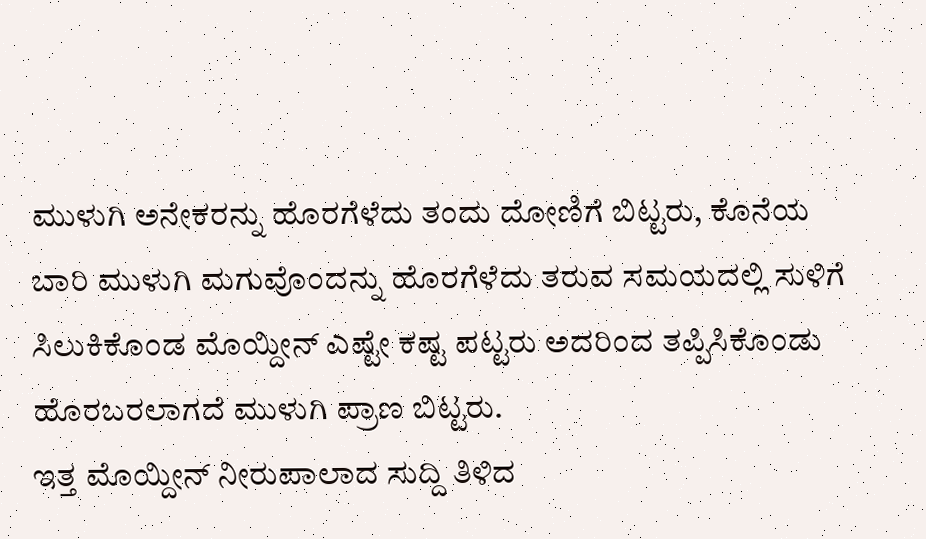ಮುಳುಗಿ ಅನೇಕರನ್ನು ಹೊರಗೆಳೆದು ತಂದು ದೋಣಿಗೆ ಬಿಟ್ಟರು, ಕೊನೆಯ ಬಾರಿ ಮುಳುಗಿ ಮಗುವೊಂದನ್ನು ಹೊರಗೆಳೆದು ತರುವ ಸಮಯದಲ್ಲಿ ಸುಳಿಗೆ ಸಿಲುಕಿಕೊಂಡ ಮೊಯ್ದೀನ್ ಎಷ್ಟೇ ಕಷ್ಟ ಪಟ್ಟರು ಅದರಿಂದ ತಪ್ಪಿಸಿಕೊಂಡು ಹೊರಬರಲಾಗದೆ ಮುಳುಗಿ ಪ್ರಾಣ ಬಿಟ್ಟರು.
ಇತ್ತ ಮೊಯ್ದೀನ್ ನೀರುಪಾಲಾದ ಸುದ್ದಿ ತಿಳಿದ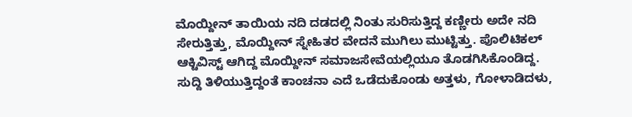ಮೊಯ್ದೀನ್ ತಾಯಿಯ ನದಿ ದಡದಲ್ಲಿ ನಿಂತು ಸುರಿಸುತ್ತಿದ್ದ ಕಣ್ಣೀರು ಅದೇ ನದಿ ಸೇರುತ್ತಿತ್ತು, ಮೊಯ್ದೀನ್ ಸ್ನೇಹಿತರ ವೇದನೆ ಮುಗಿಲು ಮುಟ್ಟಿತ್ತು. ಪೊಲಿಟಿಕಲ್ ಆಕ್ಟಿವಿಸ್ಟ್ ಆಗಿದ್ದ ಮೊಯ್ದೀನ್ ಸಮಾಜಸೇವೆಯಲ್ಲಿಯೂ ತೊಡಗಿಸಿಕೊಂಡಿದ್ದ. ಸುದ್ದಿ ತಿಳಿಯುತ್ತಿದ್ದಂತೆ ಕಾಂಚನಾ ಎದೆ ಒಡೆದುಕೊಂಡು ಅತ್ತಳು, ಗೋಳಾಡಿದಳು,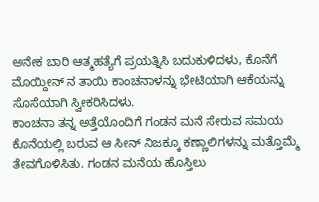ಅನೇಕ ಬಾರಿ ಆತ್ಮಹತ್ಯೆಗೆ ಪ್ರಯತ್ನಿಸಿ ಬದುಕುಳಿದಳು, ಕೊನೆಗೆ ಮೊಯ್ದೀನ್ ನ ತಾಯಿ ಕಾಂಚನಾಳನ್ನು ಭೇಟಿಯಾಗಿ ಆಕೆಯನ್ನು ಸೊಸೆಯಾಗಿ ಸ್ವೀಕರಿಸಿದಳು.
ಕಾಂಚನಾ ತನ್ನ ಅತ್ತೆಯೊಂದಿಗೆ ಗಂಡನ ಮನೆ ಸೇರುವ ಸಮಯ ಕೊನೆಯಲ್ಲಿ ಬರುವ ಆ ಸೀನ್ ನಿಜಕ್ಕೂ ಕಣ್ಣಾಲಿಗಳನ್ನು ಮತ್ತೊಮ್ಮೆ ತೇವಗೊಳಿಸಿತು. ಗಂಡನ ಮನೆಯ ಹೊಸ್ತಿಲು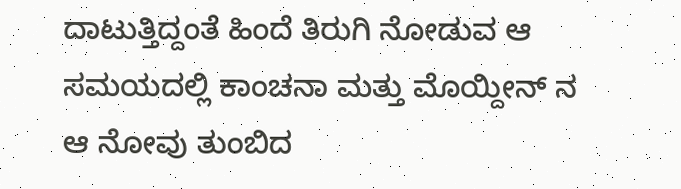ದಾಟುತ್ತಿದ್ದಂತೆ ಹಿಂದೆ ತಿರುಗಿ ನೋಡುವ ಆ ಸಮಯದಲ್ಲಿ ಕಾಂಚನಾ ಮತ್ತು ಮೊಯ್ದೀನ್ ನ ಆ ನೋವು ತುಂಬಿದ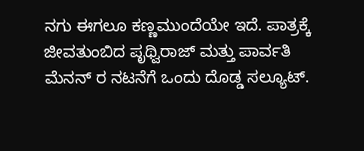ನಗು ಈಗಲೂ ಕಣ್ಣಮುಂದೆಯೇ ಇದೆ. ಪಾತ್ರಕ್ಕೆ ಜೀವತುಂಬಿದ ಪೃಥ್ವಿರಾಜ್ ಮತ್ತು ಪಾರ್ವತಿ ಮೆನನ್ ರ ನಟನೆಗೆ ಒಂದು ದೊಡ್ಡ ಸಲ್ಯೂಟ್.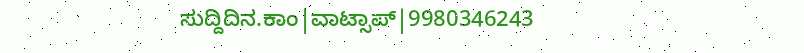ಸುದ್ದಿದಿನ.ಕಾಂ|ವಾಟ್ಸಾಪ್|9980346243